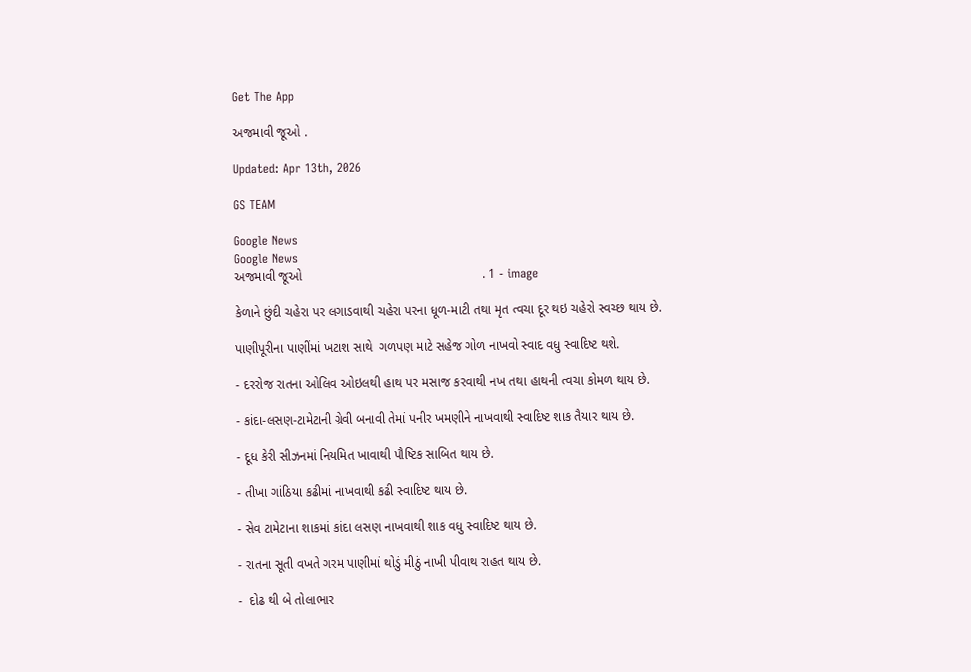Get The App

અજમાવી જૂઓ .

Updated: Apr 13th, 2026

GS TEAM

Google News
Google News
અજમાવી જૂઓ                                                  . 1 - image

કેળાને છુંદી ચહેરા પર લગાડવાથી ચહેરા પરના ધૂળ-માટી તથા મૃત ત્વચા દૂર થઇ ચહેરો સ્વચ્છ થાય છે.

પાણીપૂરીના પાણીંમાં ખટાશ સાથે  ગળપણ માટે સહેજ ગોળ નાખવો સ્વાદ વધુ સ્વાદિષ્ટ થશે.

- દરરોજ રાતના ઓલિવ ઓઇલથી હાથ પર મસાજ કરવાથી નખ તથા હાથની ત્વચા કોમળ થાય છે.

- કાંદા-લસણ-ટામેટાની ગ્રેવી બનાવી તેમાં પનીર ખમણીને નાખવાથી સ્વાદિષ્ટ શાક તૈયાર થાય છે.

- દૂધ કેરી સીઝનમાં નિયમિત ખાવાથી પૌષ્ટિક સાબિત થાય છે.

- તીખા ગાંઠિયા કઢીમાં નાખવાથી કઢી સ્વાદિષ્ટ થાય છે.

- સેવ ટામેટાના શાકમાં કાંદા લસણ નાખવાથી શાક વધુ સ્વાદિષ્ટ થાય છે.

- રાતના સૂતી વખતે ગરમ પાણીમાં થોડું મીઠું નાખી પીવાથ રાહત થાય છે.

-  દોઢ થી બે તોલાભાર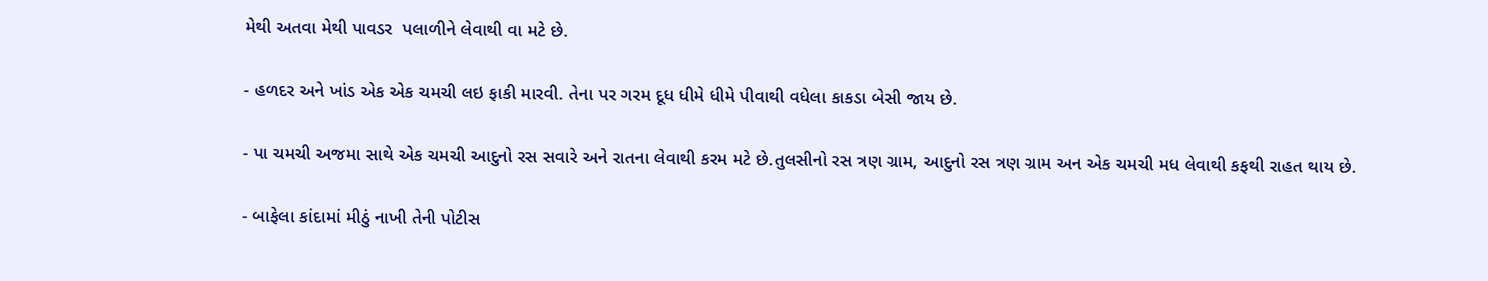મેથી અતવા મેથી પાવડર  પલાળીને લેવાથી વા મટે છે.

- હળદર અને ખાંડ એક એક ચમચી લઇ ફાકી મારવી. તેના પર ગરમ દૂધ ધીમે ધીમે પીવાથી વધેલા કાકડા બેસી જાય છે.

- પા ચમચી અજમા સાથે એક ચમચી આદુનો રસ સવારે અને રાતના લેવાથી કરમ મટે છે.તુલસીનો રસ ત્રણ ગ્રામ, આદુનો રસ ત્રણ ગ્રામ અન એક ચમચી મધ લેવાથી કફથી રાહત થાય છે.

- બાફેલા કાંદામાં મીઠું નાખી તેની પોટીસ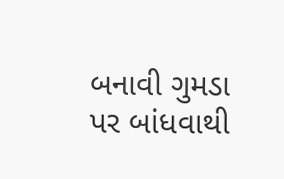બનાવી ગુમડા પર બાંધવાથી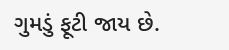ગુમડું ફૂટી જાય છે.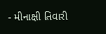- મીનાક્ષી તિવારી